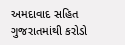અમદાવાદ સહિત ગુજરાતમાંથી કરોડો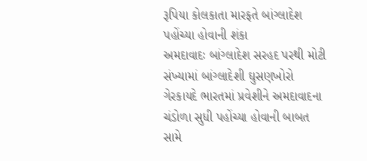રૂપિયા કોલકાતા મારફતે બાંગ્લાદેશ પહોંચ્યા હોવાની શંકા
અમદાવાદઃ બાંગ્લાદેશ સરહદ પરથી મોટી સંખ્યામાં બાંગ્લાદેશી ઘુસણખોરો ગેરકાયદે ભારતમાં પ્રવેશીને અમદાવાદના ચંડોળા સુધી પહોંચ્યા હોવાની બાબત સામે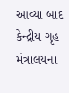આવ્યા બાદ કેન્દ્રીય ગૃહ મંત્રાલયના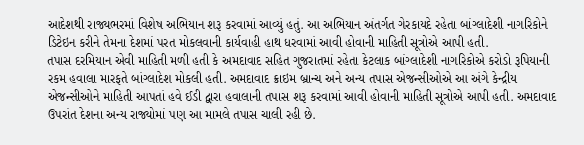આદેશથી રાજ્યભરમાં વિશેષ અભિયાન શરૂ કરવામાં આવ્યું હતું. આ અભિયાન અંતર્ગત ગેરકાયદે રહેતા બાંગ્લાદેશી નાગરિકોને ડિટેઇન કરીને તેમના દેશમાં પરત મોકલવાની કાર્યવાહી હાથ ધરવામાં આવી હોવાની માહિતી સૂત્રોએ આપી હતી.
તપાસ દરમિયાન એવી માહિતી મળી હતી કે અમદાવાદ સહિત ગુજરાતમાં રહેતા કેટલાક બાંગ્લાદેશી નાગરિકોએ કરોડો રૂપિયાની રકમ હવાલા મારફતે બાંગ્લાદેશ મોકલી હતી. અમદાવાદ ક્રાઇમ બ્રાન્ચ અને અન્ય તપાસ એજન્સીઓએ આ અંગે કેન્દ્રીય એજન્સીઓને માહિતી આપતાં હવે ઈડી દ્વારા હવાલાની તપાસ શરૂ કરવામાં આવી હોવાની માહિતી સૂત્રોએ આપી હતી. અમદાવાદ ઉપરાંત દેશના અન્ય રાજ્યોમાં પણ આ મામલે તપાસ ચાલી રહી છે.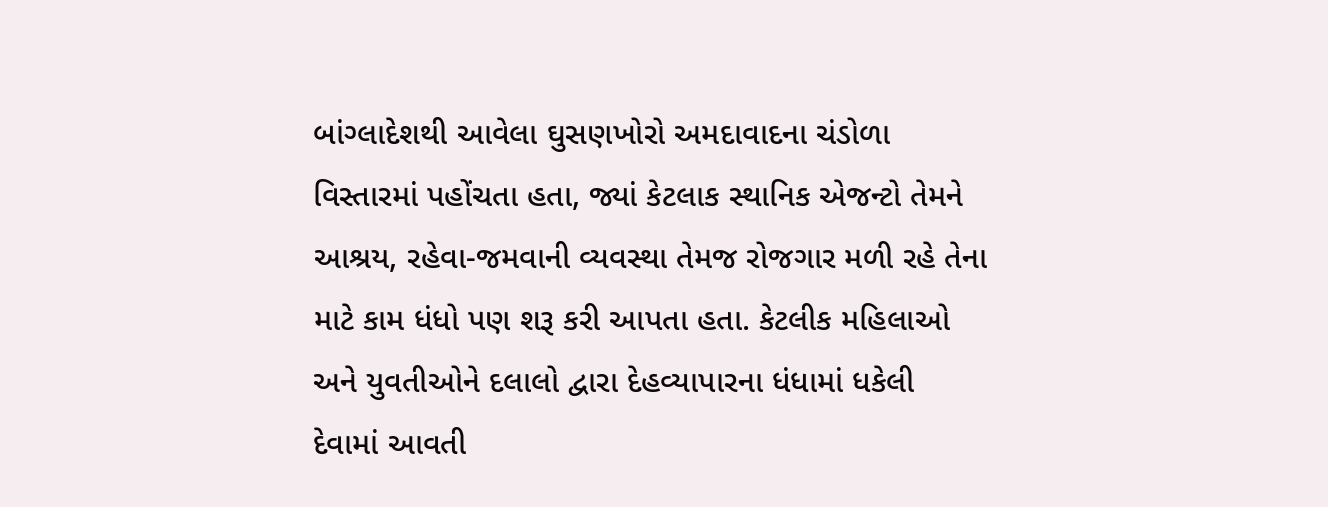બાંગ્લાદેશથી આવેલા ઘુસણખોરો અમદાવાદના ચંડોળા વિસ્તારમાં પહોંચતા હતા, જ્યાં કેટલાક સ્થાનિક એજન્ટો તેમને આશ્રય, રહેવા-જમવાની વ્યવસ્થા તેમજ રોજગાર મળી રહે તેના માટે કામ ધંધો પણ શરૂ કરી આપતા હતા. કેટલીક મહિલાઓ અને યુવતીઓને દલાલો દ્વારા દેહવ્યાપારના ધંધામાં ધકેલી દેવામાં આવતી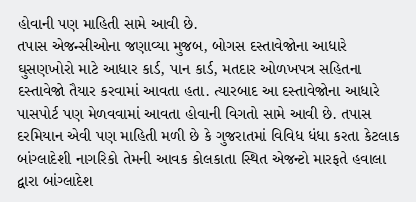હોવાની પણ માહિતી સામે આવી છે.
તપાસ એજન્સીઓના જણાવ્યા મુજબ, બોગસ દસ્તાવેજોના આધારે ઘુસણખોરો માટે આધાર કાર્ડ, પાન કાર્ડ, મતદાર ઓળખપત્ર સહિતના દસ્તાવેજો તૈયાર કરવામાં આવતા હતા. ત્યારબાદ આ દસ્તાવેજોના આધારે પાસપોર્ટ પણ મેળવવામાં આવતા હોવાની વિગતો સામે આવી છે. તપાસ દરમિયાન એવી પણ માહિતી મળી છે કે ગુજરાતમાં વિવિધ ધંધા કરતા કેટલાક બાંગ્લાદેશી નાગરિકો તેમની આવક કોલકાતા સ્થિત એજન્ટો મારફતે હવાલા દ્વારા બાંગ્લાદેશ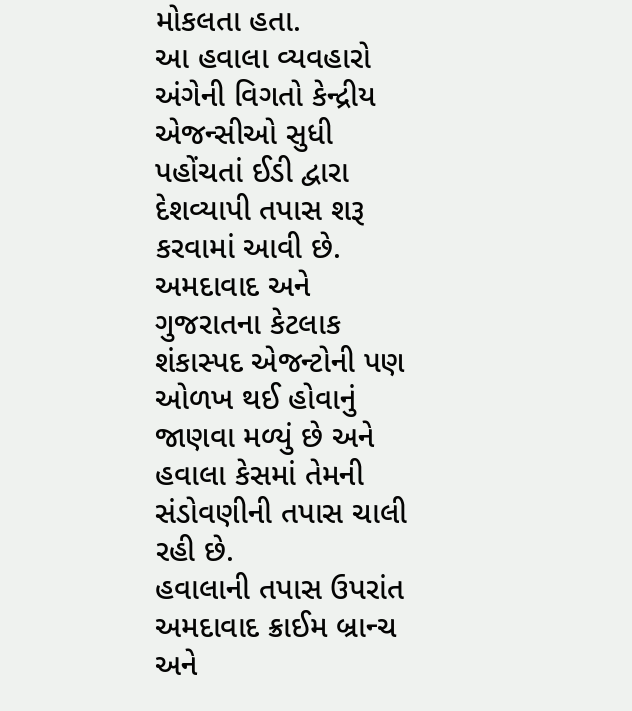મોકલતા હતા.
આ હવાલા વ્યવહારો અંગેની વિગતો કેન્દ્રીય એજન્સીઓ સુધી પહોંચતાં ઈડી દ્વારા દેશવ્યાપી તપાસ શરૂ કરવામાં આવી છે. અમદાવાદ અને ગુજરાતના કેટલાક શંકાસ્પદ એજન્ટોની પણ ઓળખ થઈ હોવાનું જાણવા મળ્યું છે અને હવાલા કેસમાં તેમની સંડોવણીની તપાસ ચાલી રહી છે.
હવાલાની તપાસ ઉપરાંત અમદાવાદ ક્રાઈમ બ્રાન્ચ અને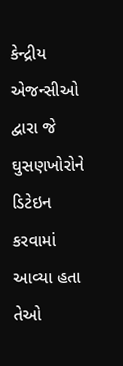કેન્દ્રીય એજન્સીઓ દ્વારા જે ઘુસણખોરોને ડિટેઇન કરવામાં આવ્યા હતા તેઓ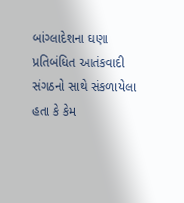બાંગ્લાદેશના ઘણા પ્રતિબંધિત આતંકવાદી સંગઠનો સાથે સંકળાયેલા હતા કે કેમ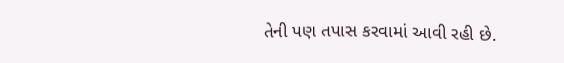તેની પણ તપાસ કરવામાં આવી રહી છે.